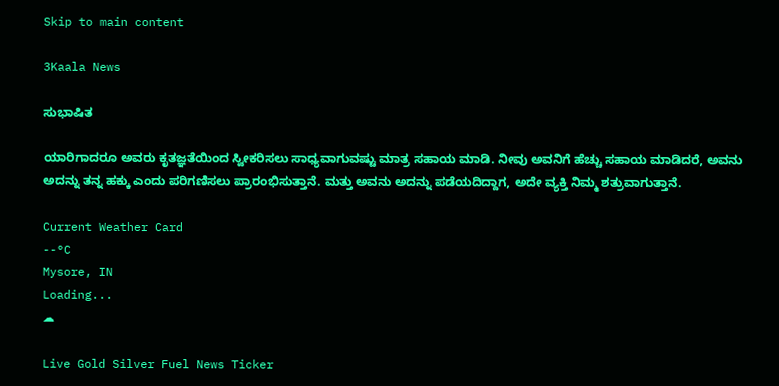Skip to main content

3Kaala News

ಸುಭಾಷಿತ

ಯಾರಿಗಾದರೂ ಅವರು ಕೃತಜ್ಞತೆಯಿಂದ ಸ್ವೀಕರಿಸಲು ಸಾಧ್ಯವಾಗುವಷ್ಟು ಮಾತ್ರ ಸಹಾಯ ಮಾಡಿ. ನೀವು ಅವನಿಗೆ ಹೆಚ್ಚು ಸಹಾಯ ಮಾಡಿದರೆ, ಅವನು ಅದನ್ನು ತನ್ನ ಹಕ್ಕು ಎಂದು ಪರಿಗಣಿಸಲು ಪ್ರಾರಂಭಿಸುತ್ತಾನೆ. ಮತ್ತು ಅವನು ಅದನ್ನು ಪಡೆಯದಿದ್ದಾಗ, ಅದೇ ವ್ಯಕ್ತಿ ನಿಮ್ಮ ಶತ್ರುವಾಗುತ್ತಾನೆ.

Current Weather Card
--°C
Mysore, IN
Loading...
☁

Live Gold Silver Fuel News Ticker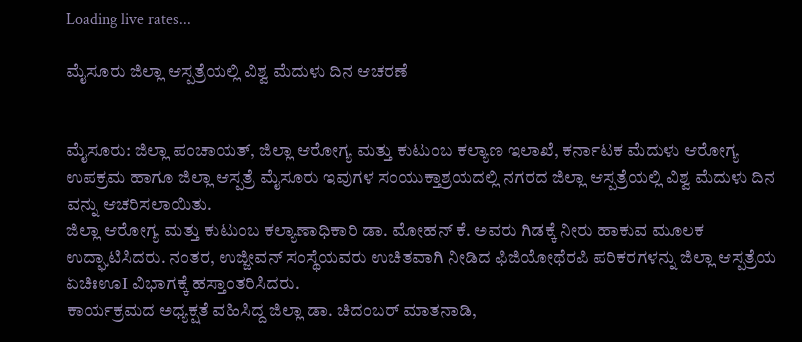Loading live rates...

ಮೈಸೂರು ಜಿಲ್ಲಾ ಆಸ್ಪತ್ರೆಯಲ್ಲಿ ವಿಶ್ವ ಮೆದುಳು ದಿನ ಆಚರಣೆ


ಮೈಸೂರು: ಜಿಲ್ಲಾ ಪಂಚಾಯತ್, ಜಿಲ್ಲಾ ಆರೋಗ್ಯ ಮತ್ತು ಕುಟುಂಬ ಕಲ್ಯಾಣ ಇಲಾಖೆ, ಕರ್ನಾಟಕ ಮೆದುಳು ಆರೋಗ್ಯ ಉಪಕ್ರಮ ಹಾಗೂ ಜಿಲ್ಲಾ ಆಸ್ಪತ್ರೆ ಮೈಸೂರು ಇವುಗಳ ಸಂಯುಕ್ತಾಶ್ರಯದಲ್ಲಿ ನಗರದ ಜಿಲ್ಲಾ ಆಸ್ಪತ್ರೆಯಲ್ಲಿ ವಿಶ್ವ ಮೆದುಳು ದಿನ ವನ್ನು ಆಚರಿಸಲಾಯಿತು.
ಜಿಲ್ಲಾ ಆರೋಗ್ಯ ಮತ್ತು ಕುಟುಂಬ ಕಲ್ಯಾಣಾಧಿಕಾರಿ ಡಾ. ಮೋಹನ್ ಕೆ. ಅವರು ಗಿಡಕ್ಕೆ ನೀರು ಹಾಕುವ ಮೂಲಕ ಉದ್ಘಾಟಿಸಿದರು. ನಂತರ, ಉಜ್ಜೀವನ್ ಸಂಸ್ಥೆಯವರು ಉಚಿತವಾಗಿ ನೀಡಿದ ಫಿಜಿಯೋಥೆರಪಿ ಪರಿಕರಗಳನ್ನು ಜಿಲ್ಲಾ ಆಸ್ಪತ್ರೆಯ ಏಚಿಃಊI ವಿಭಾಗಕ್ಕೆ ಹಸ್ತಾಂತರಿಸಿದರು.
ಕಾರ್ಯಕ್ರಮದ ಅಧ್ಯಕ್ಷತೆ ವಹಿಸಿದ್ದ ಜಿಲ್ಲಾ ಡಾ. ಚಿದಂಬರ್ ಮಾತನಾಡಿ,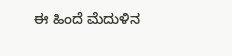ಈ ಹಿಂದೆ ಮೆದುಳಿನ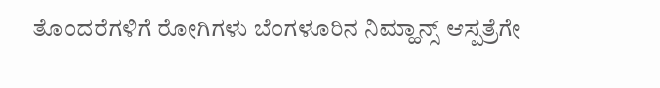ತೊಂದರೆಗಳಿಗೆ ರೋಗಿಗಳು ಬೆಂಗಳೂರಿನ ನಿಮ್ಹಾನ್ಸ್ ಆಸ್ಪತ್ರೆಗೇ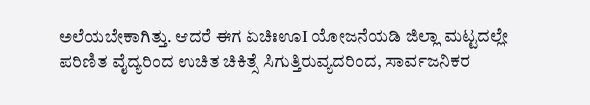ಅಲೆಯಬೇಕಾಗಿತ್ತು. ಆದರೆ ಈಗ ಏಚಿಃಊI ಯೋಜನೆಯಡಿ ಜಿಲ್ಲಾ ಮಟ್ಟದಲ್ಲೇ ಪರಿಣಿತ ವೈದ್ಯರಿಂದ ಉಚಿತ ಚಿಕಿತ್ಸೆ ಸಿಗುತ್ತಿರುವ್ಯದರಿಂದ, ಸಾರ್ವಜನಿಕರ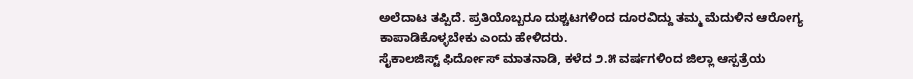ಅಲೆದಾಟ ತಪ್ಪಿದೆ. ಪ್ರತಿಯೊಬ್ಬರೂ ದುಶ್ಚಟಗಳಿಂದ ದೂರವಿದ್ದು ತಮ್ಮ ಮೆದುಳಿನ ಆರೋಗ್ಯ ಕಾಪಾಡಿಕೊಳ್ಳಬೇಕು ಎಂದು ಹೇಳಿದರು.
ಸೈಕಾಲಜಿಸ್ಟ್ ಫಿರ್ದೋಸ್ ಮಾತನಾಡಿ, ಕಳೆದ ೨.೫ ವರ್ಷಗಳಿಂದ ಜಿಲ್ಲಾ ಆಸ್ಪತ್ರೆಯ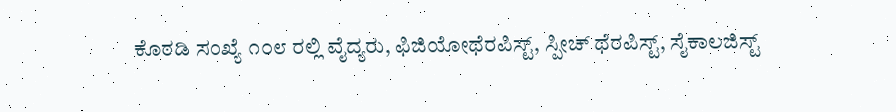ಕೊಠಡಿ ಸಂಖ್ಯೆ ೧೦೮ ರಲ್ಲಿ ವೈದ್ಯರು, ಫಿಜಿಯೋಥೆರಪಿಸ್ಟ್, ಸ್ಪೀಚ್ ಥೆರಪಿಸ್ಟ್, ಸೈಕಾಲಜಿಸ್ಟ್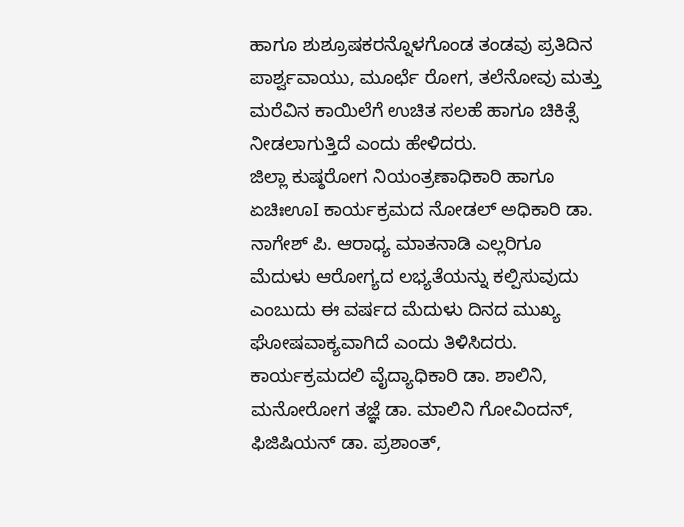ಹಾಗೂ ಶುಶ್ರೂಷಕರನ್ನೊಳಗೊಂಡ ತಂಡವು ಪ್ರತಿದಿನ ಪಾರ್ಶ್ವವಾಯು, ಮೂರ್ಛೆ ರೋಗ, ತಲೆನೋವು ಮತ್ತು ಮರೆವಿನ ಕಾಯಿಲೆಗೆ ಉಚಿತ ಸಲಹೆ ಹಾಗೂ ಚಿಕಿತ್ಸೆ ನೀಡಲಾಗುತ್ತಿದೆ ಎಂದು ಹೇಳಿದರು.
ಜಿಲ್ಲಾ ಕುಷ್ಠರೋಗ ನಿಯಂತ್ರಣಾಧಿಕಾರಿ ಹಾಗೂ ಏಚಿಃಊI ಕಾರ್ಯಕ್ರಮದ ನೋಡಲ್ ಅಧಿಕಾರಿ ಡಾ. ನಾಗೇಶ್ ಪಿ. ಆರಾಧ್ಯ ಮಾತನಾಡಿ ಎಲ್ಲರಿಗೂ ಮೆದುಳು ಆರೋಗ್ಯದ ಲಭ್ಯತೆಯನ್ನು ಕಲ್ಪಿಸುವುದು ಎಂಬುದು ಈ ವರ್ಷದ ಮೆದುಳು ದಿನದ ಮುಖ್ಯ ಘೋಷವಾಕ್ಯವಾಗಿದೆ ಎಂದು ತಿಳಿಸಿದರು.
ಕಾರ್ಯಕ್ರಮದಲಿ ವೈದ್ಯಾಧಿಕಾರಿ ಡಾ. ಶಾಲಿನಿ, ಮನೋರೋಗ ತಜ್ಞೆ ಡಾ. ಮಾಲಿನಿ ಗೋವಿಂದನ್, ಫಿಜಿಷಿಯನ್ ಡಾ. ಪ್ರಶಾಂತ್,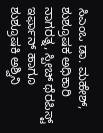ಸಿಎಂಒ ಡಾ. ಮಹೇಶ್, ಶುಶ್ರೂಷಕ ಅಧಿಕಾರಿ ನಾಗರತ್ನ, ಸ್ಪೀಚ್ ಥೆರಪಿಸ್ಟ್ ಇರ್ಫಾನ್ ಹಾಗೂ ಶುಶ್ರೂಷಕಿ ಅಶ್ವಿನಿ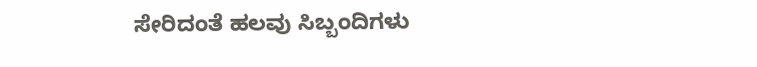ಸೇರಿದಂತೆ ಹಲವು ಸಿಬ್ಬಂದಿಗಳು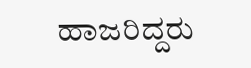ಹಾಜರಿದ್ದರು